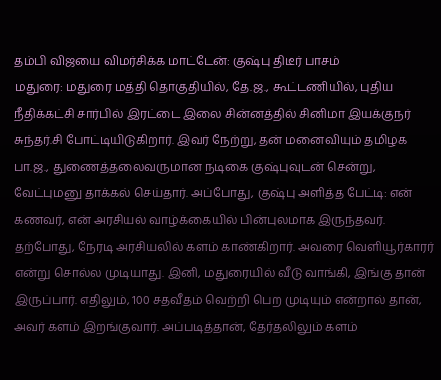தம்பி விஜயை விமர்சிக்க மாட்டேன்: குஷ்பு திடீர் பாசம்
மதுரை: மதுரை மத்தி தொகுதியில், தே.ஜ., கூட்டணியில், புதிய நீதிக்கட்சி சார்பில் இரட்டை இலை சின்னத்தில் சினிமா இயக்குநர் சுந்தர்.சி போட்டியிடுகிறார். இவர் நேற்று, தன் மனைவியும் தமிழக பா.ஜ., துணைத்தலைவருமான நடிகை குஷ்புவுடன் சென்று, வேட்புமனு தாக்கல் செய்தார். அப்போது, குஷ்பு அளித்த பேட்டி: என் கணவர், என் அரசியல் வாழ்க்கையில் பின்புலமாக இருந்தவர். தற்போது, நேரடி அரசியலில் களம் காண்கிறார். அவரை வெளியூர்காரர் என்று சொல்ல முடியாது. இனி, மதுரையில் வீடு வாங்கி, இங்கு தான் இருப்பார். எதிலும், 100 சதவீதம் வெற்றி பெற முடியும் என்றால் தான், அவர் களம் இறங்குவார். அப்படித்தான், தேர்தலிலும் களம்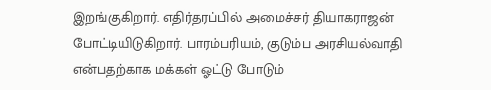இறங்குகிறார். எதிர்தரப்பில் அமைச்சர் தியாகராஜன் போட்டியிடுகிறார். பாரம்பரியம், குடும்ப அரசியல்வாதி என்பதற்காக மக்கள் ஓட்டு போடும்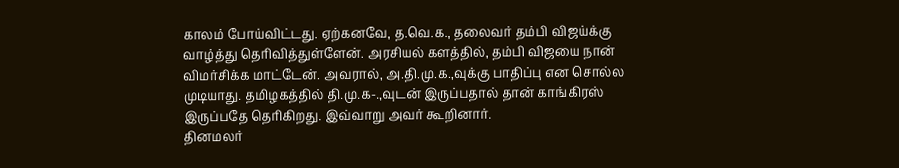காலம் போய்விட்டது. ஏற்கனவே, த.வெ.க., தலைவர் தம்பி விஜய்க்கு வாழ்த்து தெரிவித்துள்ளேன். அரசியல் களத்தில், தம்பி விஜயை நான் விமர்சிக்க மாட்டேன். அவரால், அ.தி.மு.க.,வுக்கு பாதிப்பு என சொல்ல முடியாது. தமிழகத்தில் தி.மு.க-.,வுடன் இருப்பதால் தான் காங்கிரஸ் இருப்பதே தெரிகிறது. இவ்வாறு அவர் கூறினார்.
தினமலர்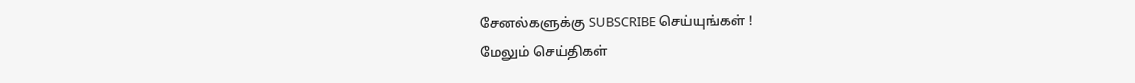சேனல்களுக்கு SUBSCRIBE செய்யுங்கள் !
மேலும் செய்திகள்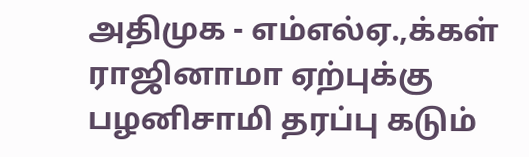அதிமுக - எம்எல்ஏ.,க்கள் ராஜினாமா ஏற்புக்கு பழனிசாமி தரப்பு கடும்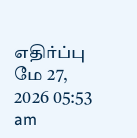எதிர்ப்பு
மே 27, 2026 05:53 am